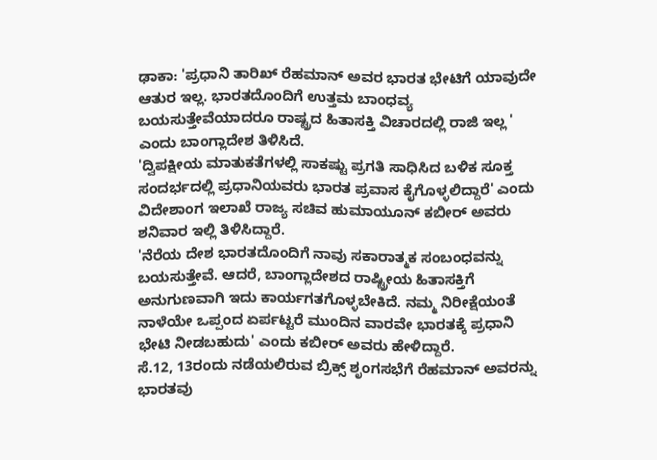ಢಾಕಾ: 'ಪ್ರಧಾನಿ ತಾರಿಖ್ ರೆಹಮಾನ್ ಅವರ ಭಾರತ ಭೇಟಿಗೆ ಯಾವುದೇ ಆತುರ ಇಲ್ಲ. ಭಾರತದೊಂದಿಗೆ ಉತ್ತಮ ಬಾಂಧವ್ಯ ಬಯಸುತ್ತೇವೆಯಾದರೂ ರಾಷ್ಟ್ರದ ಹಿತಾಸಕ್ತಿ ವಿಚಾರದಲ್ಲಿ ರಾಜಿ ಇಲ್ಲ ' ಎಂದು ಬಾಂಗ್ಲಾದೇಶ ತಿಳಿಸಿದೆ.
'ದ್ವಿಪಕ್ಷೀಯ ಮಾತುಕತೆಗಳಲ್ಲಿ ಸಾಕಷ್ಟು ಪ್ರಗತಿ ಸಾಧಿಸಿದ ಬಳಿಕ ಸೂಕ್ತ ಸಂದರ್ಭದಲ್ಲಿ ಪ್ರಧಾನಿಯವರು ಭಾರತ ಪ್ರವಾಸ ಕೈಗೊಳ್ಳಲಿದ್ದಾರೆ' ಎಂದು ವಿದೇಶಾಂಗ ಇಲಾಖೆ ರಾಜ್ಯ ಸಚಿವ ಹುಮಾಯೂನ್ ಕಬೀರ್ ಅವರು ಶನಿವಾರ ಇಲ್ಲಿ ತಿಳಿಸಿದ್ದಾರೆ.
'ನೆರೆಯ ದೇಶ ಭಾರತದೊಂದಿಗೆ ನಾವು ಸಕಾರಾತ್ಮಕ ಸಂಬಂಧವನ್ನು ಬಯಸುತ್ತೇವೆ. ಆದರೆ, ಬಾಂಗ್ಲಾದೇಶದ ರಾಷ್ಟ್ರೀಯ ಹಿತಾಸಕ್ತಿಗೆ ಅನುಗುಣವಾಗಿ ಇದು ಕಾರ್ಯಗತಗೊಳ್ಳಬೇಕಿದೆ. ನಮ್ಮ ನಿರೀಕ್ಷೆಯಂತೆ ನಾಳೆಯೇ ಒಪ್ಪಂದ ಏರ್ಪಟ್ಟರೆ ಮುಂದಿನ ವಾರವೇ ಭಾರತಕ್ಕೆ ಪ್ರಧಾನಿ ಭೇಟಿ ನೀಡಬಹುದು' ಎಂದು ಕಬೀರ್ ಅವರು ಹೇಳಿದ್ದಾರೆ.
ಸೆ.12, 13ರಂದು ನಡೆಯಲಿರುವ ಬ್ರಿಕ್ಸ್ ಶೃಂಗಸಭೆಗೆ ರೆಹಮಾನ್ ಅವರನ್ನು ಭಾರತವು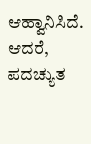ಆಹ್ವಾನಿಸಿದೆ. ಆದರೆ, ಪದಚ್ಯುತ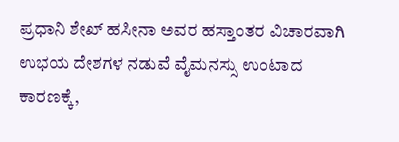ಪ್ರಧಾನಿ ಶೇಖ್ ಹಸೀನಾ ಅವರ ಹಸ್ತಾಂತರ ವಿಚಾರವಾಗಿ ಉಭಯ ದೇಶಗಳ ನಡುವೆ ವೈಮನಸ್ಸು ಉಂಟಾದ ಕಾರಣಕ್ಕೆ,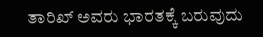ತಾರಿಖ್ ಅವರು ಭಾರತಕ್ಕೆ ಬರುವುದು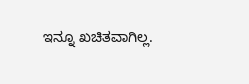ಇನ್ನೂ ಖಚಿತವಾಗಿಲ್ಲ.